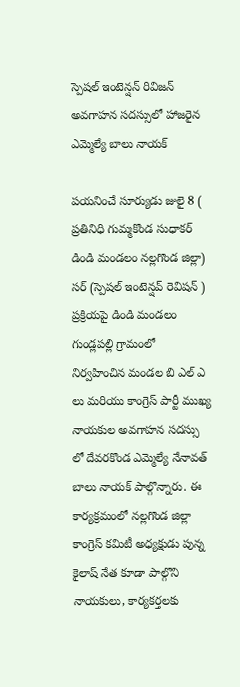స్పెషల్ ఇంటెన్షన్ రివిజన్ అవగాహన సదస్సులో హాజరైన ఎమ్మెల్యే బాలు నాయక్

పయనించే సూర్యుడు జులై 8 ( ప్రతినిధి గుమ్మకొండ సుధాకర్ డిండి మండలం నల్లగొండ జిల్లా) సర్ (స్పెషల్ ఇంటెన్షవ్ రెవిషన్ ) ప్రక్రియపై డిండి మండలం గుండ్లపల్లి గ్రామంలో నిర్వహించిన మండల బి ఎల్ ఎ లు మరియు కాంగ్రెస్ పార్టీ ముఖ్య నాయకుల అవగాహన సదస్సు లో దేవరకొండ ఎమ్మెల్యే నేనావత్ బాలు నాయక్ పాల్గొన్నారు. ఈ కార్యక్రమంలో నల్లగొండ జిల్లా కాంగ్రెస్ కమిటీ అధ్యక్షుడు పున్న కైలాష్ నేత కూడా పాల్గొని నాయకులు, కార్యకర్తలకు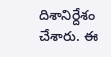దిశానిర్దేశం చేశారు. ఈ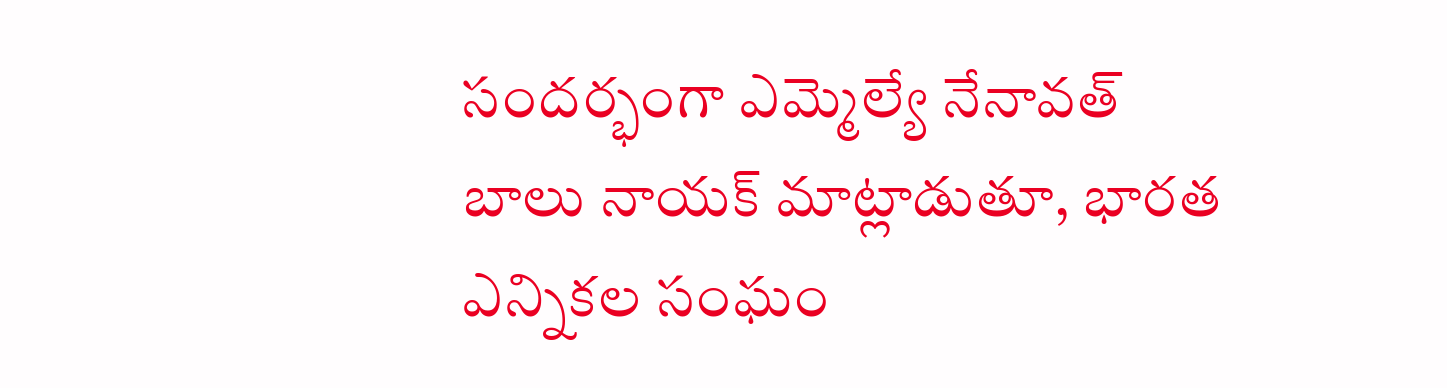సందర్భంగా ఎమ్మెల్యే నేనావత్ బాలు నాయక్ మాట్లాడుతూ, భారత ఎన్నికల సంఘం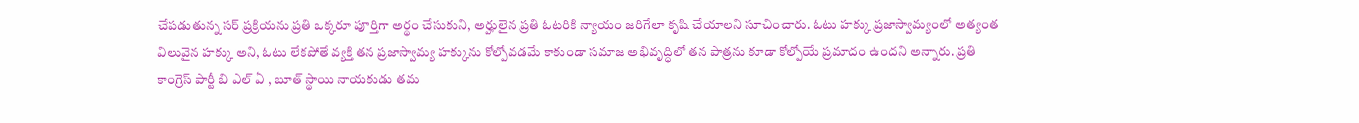చేపడుతున్న సర్ ప్రక్రియను ప్రతి ఒక్కరూ పూర్తిగా అర్థం చేసుకుని, అర్హులైన ప్రతి ఓటరికి న్యాయం జరిగేలా కృషి చేయాలని సూచించారు. ఓటు హక్కు ప్రజాస్వామ్యంలో అత్యంత విలువైన హక్కు అని, ఓటు లేకపోతే వ్యక్తి తన ప్రజాస్వామ్య హక్కును కోల్పోవడమే కాకుండా సమాజ అభివృద్ధిలో తన పాత్రను కూడా కోల్పోయే ప్రమాదం ఉందని అన్నారు. ప్రతి కాంగ్రెస్ పార్టీ బి ఎల్ ఏ , బూత్ స్థాయి నాయకుడు తమ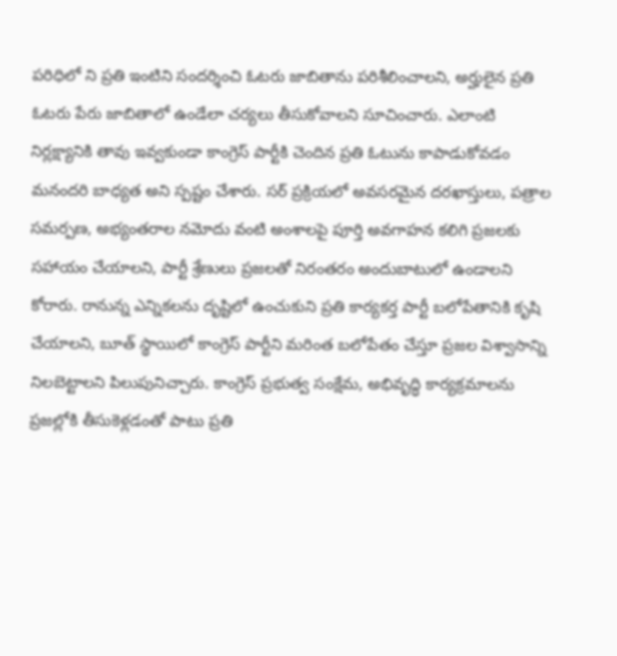పరిధిలో ని ప్రతి ఇంటిని సందర్శించి ఓటరు జాబితాను పరిశీలించాలని, అర్హులైన ప్రతి ఓటరు పేరు జాబితాలో ఉండేలా చర్యలు తీసుకోవాలని సూచించారు. ఎలాంటి నిర్లక్ష్యానికి తావు ఇవ్వకుండా కాంగ్రెస్ పార్టీకి చెందిన ప్రతి ఓటును కాపాడుకోవడం మనందరి బాధ్యత అని స్పష్టం చేశారు. సర్ ప్రక్రియలో అవసరమైన దరఖాస్తులు, పత్రాల సమర్పణ, అభ్యంతరాల నమోదు వంటి అంశాలపై పూర్తి అవగాహన కలిగి ప్రజలకు సహాయం చేయాలని, పార్టీ శ్రేణులు ప్రజలతో నిరంతరం అందుబాటులో ఉండాలని కోరారు. రానున్న ఎన్నికలను దృష్టిలో ఉంచుకుని ప్రతి కార్యకర్త పార్టీ బలోపేతానికి కృషి చేయాలని, బూత్ స్థాయిలో కాంగ్రెస్ పార్టీని మరింత బలోపేతం చేస్తూ ప్రజల విశ్వాసాన్ని నిలబెట్టాలని పిలుపునిచ్చారు. కాంగ్రెస్ ప్రభుత్వ సంక్షేమ, అభివృద్ధి కార్యక్రమాలను ప్రజల్లోకి తీసుకెళ్లడంతో పాటు ప్రతి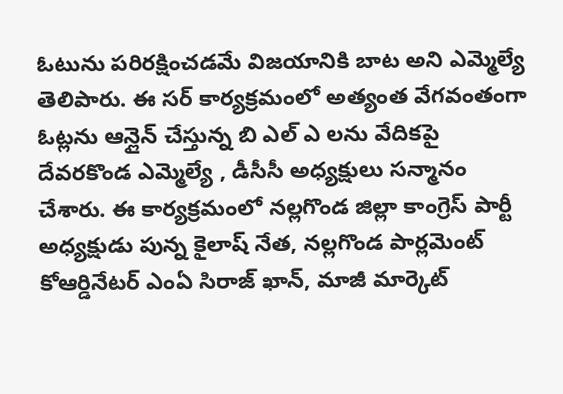ఓటును పరిరక్షించడమే విజయానికి బాట అని ఎమ్మెల్యే తెలిపారు. ఈ సర్ కార్యక్రమంలో అత్యంత వేగవంతంగా ఓట్లను ఆన్లైన్ చేస్తున్న బి ఎల్ ఎ లను వేదికపై దేవరకొండ ఎమ్మెల్యే , డీసీసీ అధ్యక్షులు సన్మానం చేశారు. ఈ కార్యక్రమంలో నల్లగొండ జిల్లా కాంగ్రెస్ పార్టీ అధ్యక్షుడు పున్న కైలాష్ నేత, నల్లగొండ పార్లమెంట్ కోఆర్డినేటర్ ఎంఏ సిరాజ్ ఖాన్, మాజీ మార్కెట్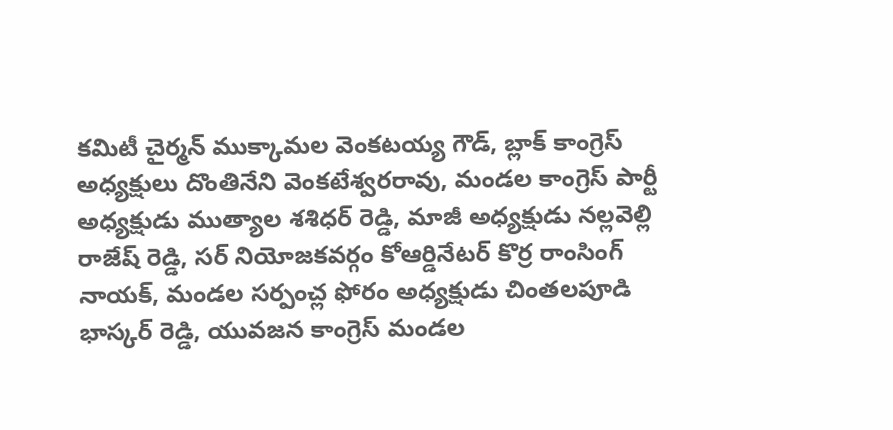కమిటీ చైర్మన్ ముక్కామల వెంకటయ్య గౌడ్, బ్లాక్ కాంగ్రెస్ అధ్యక్షులు దొంతినేని వెంకటేశ్వరరావు, మండల కాంగ్రెస్ పార్టీ అధ్యక్షుడు ముత్యాల శశిధర్ రెడ్డి, మాజీ అధ్యక్షుడు నల్లవెల్లి రాజేష్ రెడ్డి, సర్ నియోజకవర్గం కోఆర్డినేటర్ కొర్ర రాంసింగ్ నాయక్, మండల సర్పంచ్ల ఫోరం అధ్యక్షుడు చింతలపూడి భాస్కర్ రెడ్డి, యువజన కాంగ్రెస్ మండల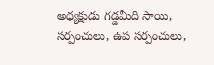అధ్యక్షుడు గడ్డమీది సాయి, సర్పంచులు, ఉప సర్పంచులు,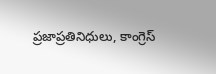ప్రజాప్రతినిధులు, కాంగ్రెస్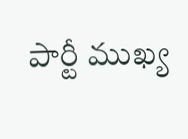పార్టీ ముఖ్య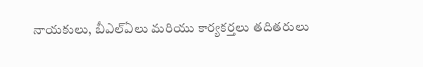నాయకులు, బీఎల్ఏలు మరియు కార్యకర్తలు తదితరులు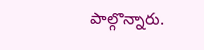పాల్గొన్నారు.